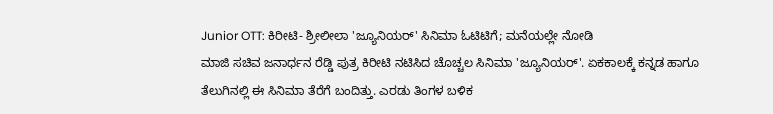Junior OTT: ಕಿರೀಟಿ- ಶ್ರೀಲೀಲಾ 'ಜ್ಯೂನಿಯರ್' ಸಿನಿಮಾ ಓಟಿಟಿಗೆ; ಮನೆಯಲ್ಲೇ ನೋಡಿ
ಮಾಜಿ ಸಚಿವ ಜನಾರ್ಧನ ರೆಡ್ಡಿ ಪುತ್ರ ಕಿರೀಟಿ ನಟಿಸಿದ ಚೊಚ್ಚಲ ಸಿನಿಮಾ 'ಜ್ಯೂನಿಯರ್'. ಏಕಕಾಲಕ್ಕೆ ಕನ್ನಡ ಹಾಗೂ ತೆಲುಗಿನಲ್ಲಿ ಈ ಸಿನಿಮಾ ತೆರೆಗೆ ಬಂದಿತ್ತು. ಎರಡು ತಿಂಗಳ ಬಳಿಕ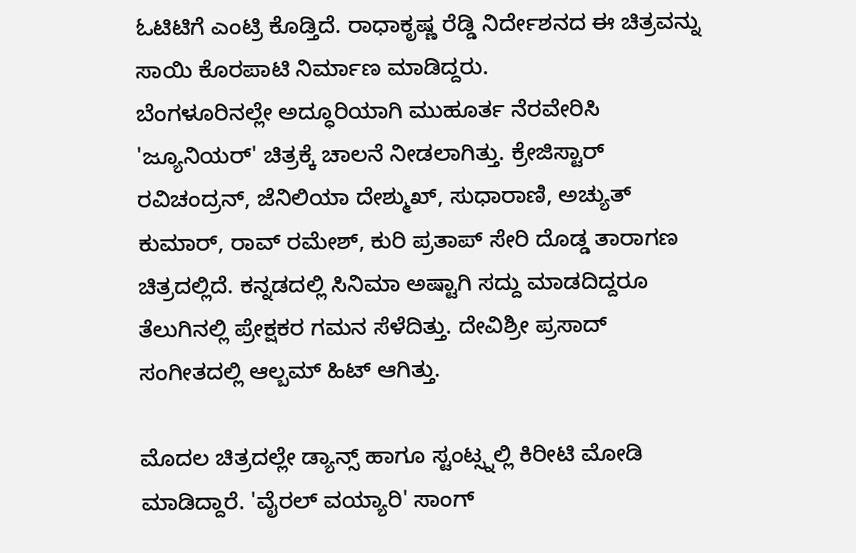ಓಟಿಟಿಗೆ ಎಂಟ್ರಿ ಕೊಡ್ತಿದೆ. ರಾಧಾಕೃಷ್ಣ ರೆಡ್ಡಿ ನಿರ್ದೇಶನದ ಈ ಚಿತ್ರವನ್ನು ಸಾಯಿ ಕೊರಪಾಟಿ ನಿರ್ಮಾಣ ಮಾಡಿದ್ದರು.
ಬೆಂಗಳೂರಿನಲ್ಲೇ ಅದ್ಧೂರಿಯಾಗಿ ಮುಹೂರ್ತ ನೆರವೇರಿಸಿ 'ಜ್ಯೂನಿಯರ್' ಚಿತ್ರಕ್ಕೆ ಚಾಲನೆ ನೀಡಲಾಗಿತ್ತು. ಕ್ರೇಜಿಸ್ಟಾರ್ ರವಿಚಂದ್ರನ್, ಜೆನಿಲಿಯಾ ದೇಶ್ಮುಖ್, ಸುಧಾರಾಣಿ, ಅಚ್ಯುತ್ ಕುಮಾರ್, ರಾವ್ ರಮೇಶ್, ಕುರಿ ಪ್ರತಾಪ್ ಸೇರಿ ದೊಡ್ಡ ತಾರಾಗಣ ಚಿತ್ರದಲ್ಲಿದೆ. ಕನ್ನಡದಲ್ಲಿ ಸಿನಿಮಾ ಅಷ್ಟಾಗಿ ಸದ್ದು ಮಾಡದಿದ್ದರೂ ತೆಲುಗಿನಲ್ಲಿ ಪ್ರೇಕ್ಷಕರ ಗಮನ ಸೆಳೆದಿತ್ತು. ದೇವಿಶ್ರೀ ಪ್ರಸಾದ್ ಸಂಗೀತದಲ್ಲಿ ಆಲ್ಬಮ್ ಹಿಟ್ ಆಗಿತ್ತು.

ಮೊದಲ ಚಿತ್ರದಲ್ಲೇ ಡ್ಯಾನ್ಸ್ ಹಾಗೂ ಸ್ಟಂಟ್ಸ್ನಲ್ಲಿ ಕಿರೀಟಿ ಮೋಡಿ ಮಾಡಿದ್ದಾರೆ. 'ವೈರಲ್ ವಯ್ಯಾರಿ' ಸಾಂಗ್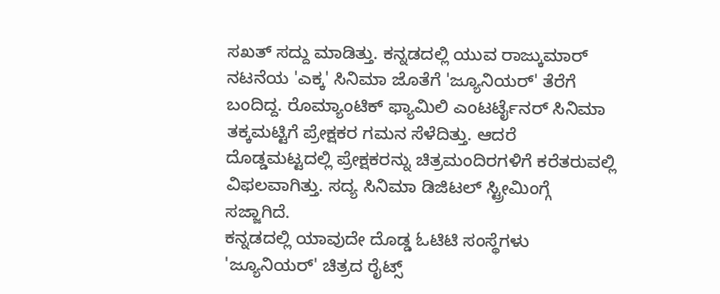ಸಖತ್ ಸದ್ದು ಮಾಡಿತ್ತು. ಕನ್ನಡದಲ್ಲಿ ಯುವ ರಾಜ್ಕುಮಾರ್ ನಟನೆಯ 'ಎಕ್ಕ' ಸಿನಿಮಾ ಜೊತೆಗೆ 'ಜ್ಯೂನಿಯರ್' ತೆರೆಗೆ ಬಂದಿದ್ದ. ರೊಮ್ಯಾಂಟಿಕ್ ಫ್ಯಾಮಿಲಿ ಎಂಟರ್ಟೈನರ್ ಸಿನಿಮಾ ತಕ್ಕಮಟ್ಟಿಗೆ ಪ್ರೇಕ್ಷಕರ ಗಮನ ಸೆಳೆದಿತ್ತು. ಆದರೆ ದೊಡ್ಡಮಟ್ಟದಲ್ಲಿ ಪ್ರೇಕ್ಷಕರನ್ನು ಚಿತ್ರಮಂದಿರಗಳಿಗೆ ಕರೆತರುವಲ್ಲಿ ವಿಫಲವಾಗಿತ್ತು. ಸದ್ಯ ಸಿನಿಮಾ ಡಿಜಿಟಲ್ ಸ್ಟ್ರೀಮಿಂಗ್ಗೆ ಸಜ್ಜಾಗಿದೆ.
ಕನ್ನಡದಲ್ಲಿ ಯಾವುದೇ ದೊಡ್ಡ ಓಟಿಟಿ ಸಂಸ್ಥೆಗಳು 'ಜ್ಯೂನಿಯರ್' ಚಿತ್ರದ ರೈಟ್ಸ್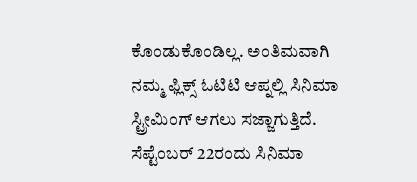ಕೊಂಡುಕೊಂಡಿಲ್ಲ. ಅಂತಿಮವಾಗಿ ನಮ್ಮ ಫ್ಲಿಕ್ಸ್ ಓಟಿಟಿ ಆಪ್ನಲ್ಲಿ ಸಿನಿಮಾ ಸ್ಟ್ರೀಮಿಂಗ್ ಆಗಲು ಸಜ್ಜಾಗುತ್ತಿದೆ.
ಸೆಪ್ಟೆಂಬರ್ 22ರಂದು ಸಿನಿಮಾ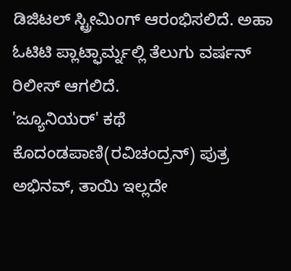ಡಿಜಿಟಲ್ ಸ್ಟ್ರೀಮಿಂಗ್ ಆರಂಭಿಸಲಿದೆ. ಅಹಾ ಓಟಿಟಿ ಪ್ಲಾಟ್ಫಾರ್ಮ್ನಲ್ಲಿ ತೆಲುಗು ವರ್ಷನ್ ರಿಲೀಸ್ ಆಗಲಿದೆ.
'ಜ್ಯೂನಿಯರ್' ಕಥೆ
ಕೊದಂಡಪಾಣಿ(ರವಿಚಂದ್ರನ್) ಪುತ್ರ ಅಭಿನವ್, ತಾಯಿ ಇಲ್ಲದೇ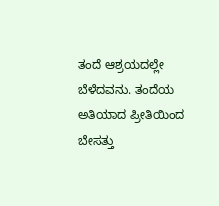ತಂದೆ ಆಶ್ರಯದಲ್ಲೇ ಬೆಳೆದವನು. ತಂದೆಯ ಅತಿಯಾದ ಪ್ರೀತಿಯಿಂದ ಬೇಸತ್ತು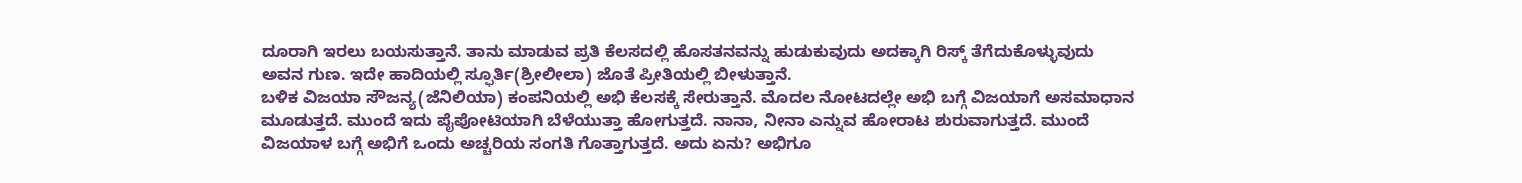ದೂರಾಗಿ ಇರಲು ಬಯಸುತ್ತಾನೆ. ತಾನು ಮಾಡುವ ಪ್ರತಿ ಕೆಲಸದಲ್ಲಿ ಹೊಸತನವನ್ನು ಹುಡುಕುವುದು ಅದಕ್ಕಾಗಿ ರಿಸ್ಕ್ ತೆಗೆದುಕೊಳ್ಳುವುದು ಅವನ ಗುಣ. ಇದೇ ಹಾದಿಯಲ್ಲಿ ಸ್ಫೂರ್ತಿ(ಶ್ರೀಲೀಲಾ) ಜೊತೆ ಪ್ರೀತಿಯಲ್ಲಿ ಬೀಳುತ್ತಾನೆ.
ಬಳಿಕ ವಿಜಯಾ ಸೌಜನ್ಯ(ಜೆನಿಲಿಯಾ) ಕಂಪನಿಯಲ್ಲಿ ಅಭಿ ಕೆಲಸಕ್ಕೆ ಸೇರುತ್ತಾನೆ. ಮೊದಲ ನೋಟದಲ್ಲೇ ಅಭಿ ಬಗ್ಗೆ ವಿಜಯಾಗೆ ಅಸಮಾಧಾನ ಮೂಡುತ್ತದೆ. ಮುಂದೆ ಇದು ಪೈಪೋಟಿಯಾಗಿ ಬೆಳೆಯುತ್ತಾ ಹೋಗುತ್ತದೆ. ನಾನಾ, ನೀನಾ ಎನ್ನುವ ಹೋರಾಟ ಶುರುವಾಗುತ್ತದೆ. ಮುಂದೆ ವಿಜಯಾಳ ಬಗ್ಗೆ ಅಭಿಗೆ ಒಂದು ಅಚ್ಚರಿಯ ಸಂಗತಿ ಗೊತ್ತಾಗುತ್ತದೆ. ಅದು ಏನು? ಅಭಿಗೂ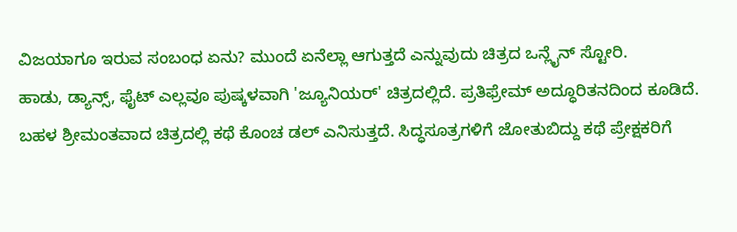ವಿಜಯಾಗೂ ಇರುವ ಸಂಬಂಧ ಏನು? ಮುಂದೆ ಏನೆಲ್ಲಾ ಆಗುತ್ತದೆ ಎನ್ನುವುದು ಚಿತ್ರದ ಒನ್ಲೈನ್ ಸ್ಟೋರಿ.
ಹಾಡು, ಡ್ಯಾನ್ಸ್, ಫೈಟ್ ಎಲ್ಲವೂ ಪುಷ್ಕಳವಾಗಿ 'ಜ್ಯೂನಿಯರ್' ಚಿತ್ರದಲ್ಲಿದೆ. ಪ್ರತಿಫ್ರೇಮ್ ಅದ್ಧೂರಿತನದಿಂದ ಕೂಡಿದೆ. ಬಹಳ ಶ್ರೀಮಂತವಾದ ಚಿತ್ರದಲ್ಲಿ ಕಥೆ ಕೊಂಚ ಡಲ್ ಎನಿಸುತ್ತದೆ. ಸಿದ್ಧಸೂತ್ರಗಳಿಗೆ ಜೋತುಬಿದ್ದು ಕಥೆ ಪ್ರೇಕ್ಷಕರಿಗೆ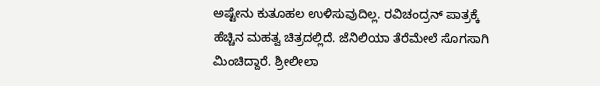ಅಷ್ಟೇನು ಕುತೂಹಲ ಉಳಿಸುವುದಿಲ್ಲ. ರವಿಚಂದ್ರನ್ ಪಾತ್ರಕ್ಕೆ ಹೆಚ್ಚಿನ ಮಹತ್ವ ಚಿತ್ರದಲ್ಲಿದೆ. ಜೆನಿಲಿಯಾ ತೆರೆಮೇಲೆ ಸೊಗಸಾಗಿ ಮಿಂಚಿದ್ದಾರೆ. ಶ್ರೀಲೀಲಾ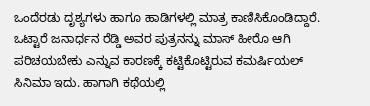ಒಂದೆರಡು ದೃಶ್ಯಗಳು ಹಾಗೂ ಹಾಡಿಗಳಲ್ಲಿ ಮಾತ್ರ ಕಾಣಿಸಿಕೊಂಡಿದ್ದಾರೆ.
ಒಟ್ಟಾರೆ ಜನಾರ್ಧನ ರೆಡ್ಡಿ ಅವರ ಪುತ್ರನನ್ನು ಮಾಸ್ ಹೀರೊ ಆಗಿ ಪರಿಚಯಬೇಕು ಎನ್ನುವ ಕಾರಣಕ್ಕೆ ಕಟ್ಟಿಕೊಟ್ಟಿರುವ ಕಮರ್ಷಿಯಲ್ ಸಿನಿಮಾ ಇದು. ಹಾಗಾಗಿ ಕಥೆಯಲ್ಲಿ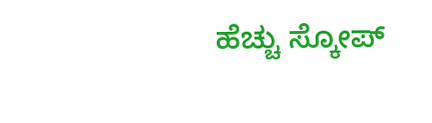ಹೆಚ್ಚು ಸ್ಕೋಪ್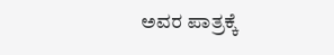ಅವರ ಪಾತ್ರಕ್ಕೆ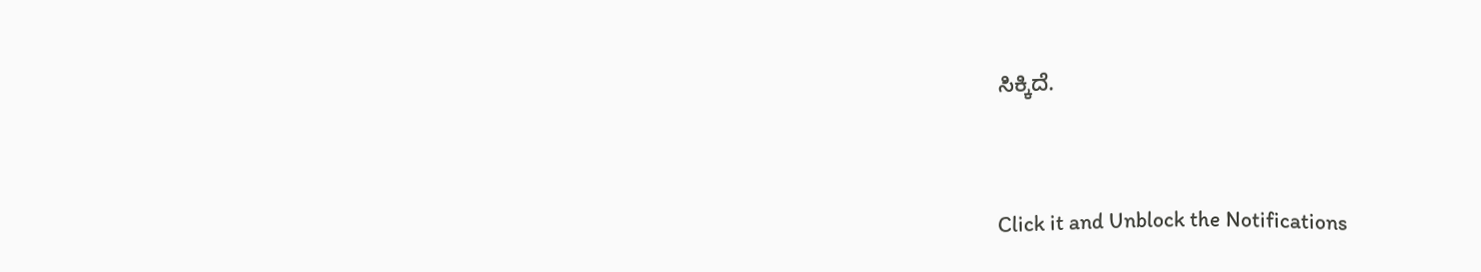ಸಿಕ್ಕಿದೆ.


Click it and Unblock the Notifications